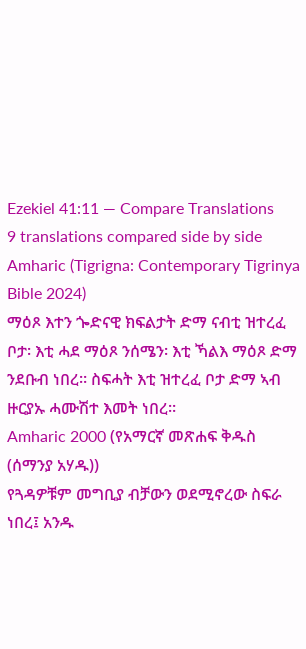Ezekiel 41:11 — Compare Translations
9 translations compared side by side
Amharic (Tigrigna: Contemporary Tigrinya Bible 2024)
ማዕጾ እተን ጐድናዊ ክፍልታት ድማ ናብቲ ዝተረፈ ቦታ፡ እቲ ሓደ ማዕጾ ንሰሜን፡ እቲ ኻልእ ማዕጾ ድማ ንደቡብ ነበረ። ስፍሓት እቲ ዝተረፈ ቦታ ድማ ኣብ ዙርያኡ ሓሙሽተ እመት ነበረ።
Amharic 2000 (የአማርኛ መጽሐፍ ቅዱስ (ሰማንያ አሃዱ))
የጓዳዎቹም መግቢያ ብቻውን ወደሚኖረው ስፍራ ነበረ፤ አንዱ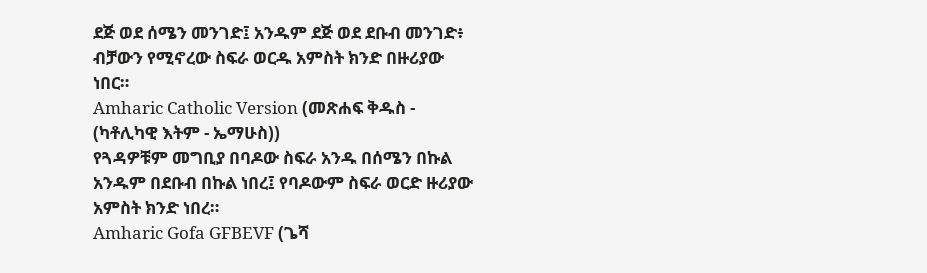ደጅ ወደ ሰሜን መንገድ፤ አንዱም ደጅ ወደ ደቡብ መንገድ፥ ብቻውን የሚኖረው ስፍራ ወርዱ አምስት ክንድ በዙሪያው ነበር።
Amharic Catholic Version (መጽሐፍ ቅዱስ - (ካቶሊካዊ እትም - ኤማሁስ))
የጓዳዎቹም መግቢያ በባዶው ስፍራ አንዱ በሰሜን በኩል አንዱም በደቡብ በኩል ነበረ፤ የባዶውም ስፍራ ወርድ ዙሪያው አምስት ክንድ ነበረ።
Amharic Gofa GFBEVF (ጌሻ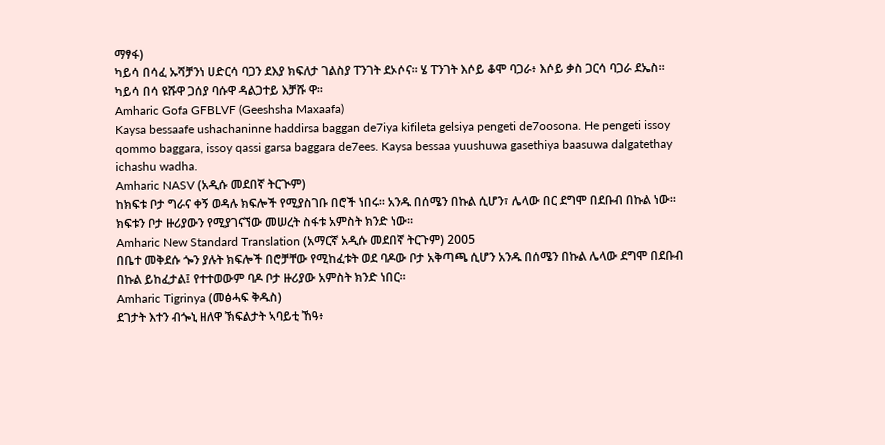ማፃፋ)
ካይሳ በሳፈ ኡሻቻንነ ሀድርሳ ባጋን ደእያ ክፍለታ ገልስያ ፐንገት ደኦሶና። ሄ ፐንገት እሶይ ቆሞ ባጋራ፥ እሶይ ቃስ ጋርሳ ባጋራ ደኤስ። ካይሳ በሳ ዩሹዋ ጋሰያ ባሱዋ ዳልጋተይ እቻሹ ዋ።
Amharic Gofa GFBLVF (Geeshsha Maxaafa)
Kaysa bessaafe ushachaninne haddirsa baggan de7iya kifileta gelsiya pengeti de7oosona. He pengeti issoy qommo baggara, issoy qassi garsa baggara de7ees. Kaysa bessaa yuushuwa gasethiya baasuwa dalgatethay ichashu wadha.
Amharic NASV (አዲሱ መደበኛ ትርጒም)
ከክፍቱ ቦታ ግራና ቀኝ ወዳሉ ክፍሎች የሚያስገቡ በሮች ነበሩ። አንዱ በሰሜን በኩል ሲሆን፣ ሌላው በር ደግሞ በደቡብ በኩል ነው። ክፍቱን ቦታ ዙሪያውን የሚያገናኘው መሠረት ስፋቱ አምስት ክንድ ነው።
Amharic New Standard Translation (አማርኛ አዲሱ መደበኛ ትርጉም) 2005
በቤተ መቅደሱ ጐን ያሉት ክፍሎች በሮቻቸው የሚከፈቱት ወደ ባዶው ቦታ አቅጣጫ ሲሆን አንዱ በሰሜን በኩል ሌላው ደግሞ በደቡብ በኩል ይከፈታል፤ የተተወውም ባዶ ቦታ ዙሪያው አምስት ክንድ ነበር።
Amharic Tigrinya (መፅሓፍ ቅዱስ)
ደገታት እተን ብጐኒ ዘለዋ ኽፍልታት ኣባይቲ ኸዓ፥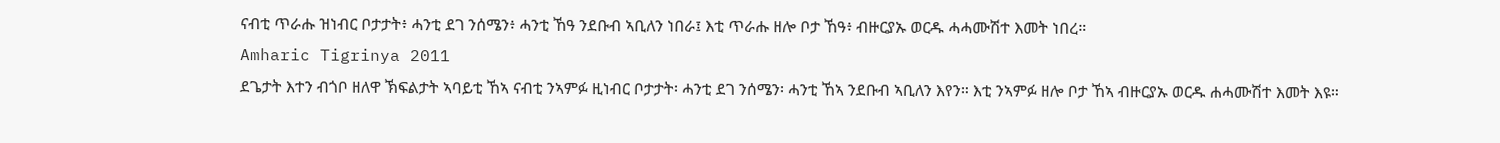ናብቲ ጥራሑ ዝነብር ቦታታት፥ ሓንቲ ደገ ንሰሜን፥ ሓንቲ ኸዓ ንደቡብ ኣቢለን ነበራ፤ እቲ ጥራሑ ዘሎ ቦታ ኸዓ፥ ብዙርያኡ ወርዱ ሓሓሙሽተ እመት ነበረ።
Amharic Tigrinya 2011
ደጌታት እተን ብጎቦ ዘለዋ ኽፍልታት ኣባይቲ ኸኣ ናብቲ ንኣምፉ ዚነብር ቦታታት፡ ሓንቲ ደገ ንሰሜን፡ ሓንቲ ኸኣ ንደቡብ ኣቢለን እየን። እቲ ንኣምፉ ዘሎ ቦታ ኸኣ ብዙርያኡ ወርዱ ሐሓሙሽተ እመት እዩ።